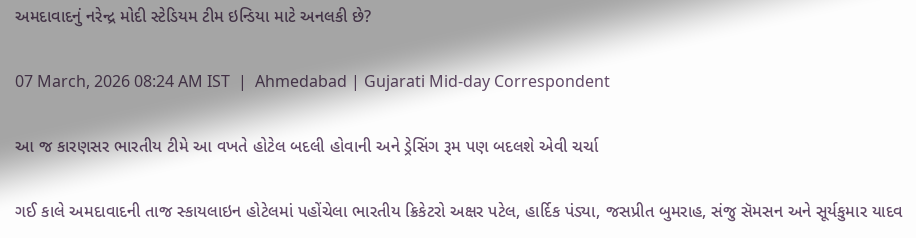અમદાવાદનું નરેન્દ્ર મોદી સ્ટેડિયમ ટીમ ઇન્ડિયા માટે અનલકી છે?

07 March, 2026 08:24 AM IST  |  Ahmedabad | Gujarati Mid-day Correspondent

આ જ કારણસર ભારતીય ટીમે આ વખતે હોટેલ બદલી હોવાની અને ડ્રેસિંગ રૂમ પણ બદલશે એવી ચર્ચા

ગઈ કાલે અમદાવાદની તાજ સ્કાયલાઇન હોટેલમાં પહોંચેલા ભારતીય ક્રિકેટરો અક્ષર પટેલ, હાર્દિક પંડ્યા, જસપ્રીત બુમરાહ, સંજુ સૅમસન અને સૂર્યકુમાર યાદવ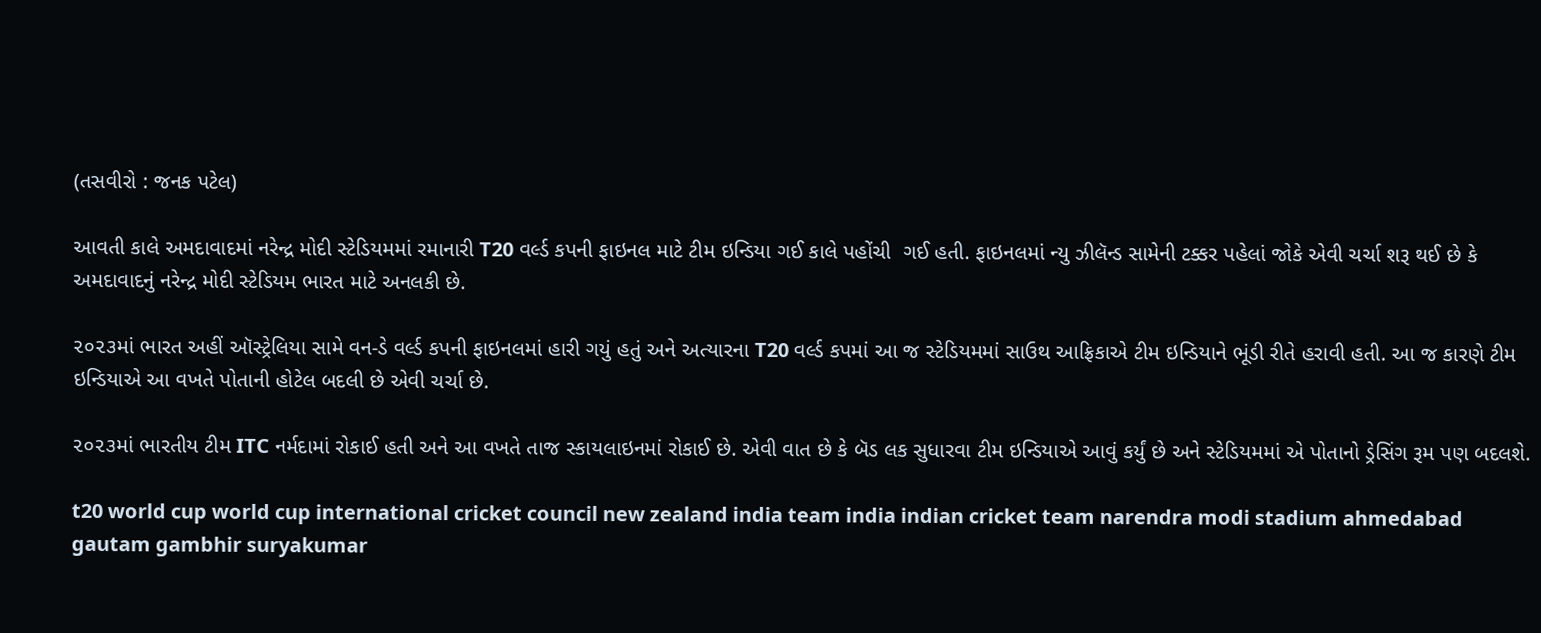(તસવીરો : જનક પટેલ)

આવતી કાલે અમદાવાદમાં નરેન્દ્ર મોદી સ્ટેડિયમમાં રમાનારી T20 વર્લ્ડ કપની ફાઇનલ માટે ટીમ ઇન્ડિયા ગઈ કાલે પહોંચી  ગઈ હતી. ફાઇનલમાં ન્યુ ઝીલૅન્ડ સામેની ટક્કર પહેલાં જોકે એવી ચર્ચા શરૂ થઈ છે કે અમદાવાદનું નરેન્દ્ર મોદી સ્ટેડિયમ ભારત માટે અનલકી છે.

૨૦૨૩માં ભારત અહીં ઑસ્ટ્રેલિયા સામે વન-ડે વર્લ્ડ કપની ફાઇનલમાં હારી ગયું હતું અને અત્યારના T20 વર્લ્ડ કપમાં આ જ સ્ટેડિયમમાં સાઉથ આફ્રિકાએ ટીમ ઇન્ડિયાને ભૂંડી રીતે હરાવી હતી. આ જ કારણે ટીમ ઇન્ડિયાએ આ વખતે પોતાની હોટેલ બદલી છે એવી ચર્ચા છે.

૨૦૨૩માં ભારતીય ટીમ ITC નર્મદામાં રોકાઈ હતી અને આ વખતે તાજ સ્કાયલાઇનમાં રોકાઈ છે. એવી વાત છે કે બૅડ લક સુધારવા ટીમ ઇન્ડિયાએ આવું કર્યું છે અને સ્ટેડિયમમાં એ પોતાનો ડ્રેસિંગ રૂમ પણ બદલશે.

t20 world cup world cup international cricket council new zealand india team india indian cricket team narendra modi stadium ahmedabad gautam gambhir suryakumar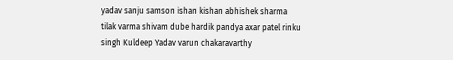yadav sanju samson ishan kishan abhishek sharma tilak varma shivam dube hardik pandya axar patel rinku singh Kuldeep Yadav varun chakaravarthy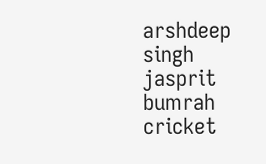arshdeep singh jasprit bumrah cricket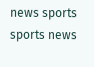news sports sports news